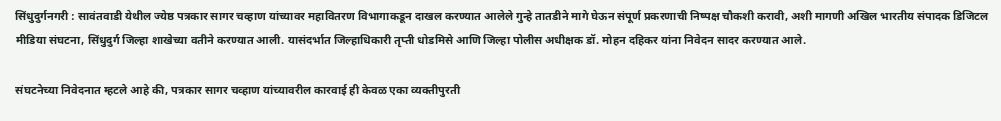सिंधुदुर्गनगरी : सावंतवाडी येथील ज्येष्ठ पत्रकार सागर चव्हाण यांच्यावर महावितरण विभागाकडून दाखल करण्यात आलेले गुन्हे तातडीने मागे घेऊन संपूर्ण प्रकरणाची निष्पक्ष चौकशी करावी, अशी मागणी अखिल भारतीय संपादक डिजिटल मीडिया संघटना, सिंधुदुर्ग जिल्हा शाखेच्या वतीने करण्यात आली. यासंदर्भात जिल्हाधिकारी तृप्ती धोडमिसे आणि जिल्हा पोलीस अधीक्षक डॉ. मोहन दहिकर यांना निवेदन सादर करण्यात आले.

संघटनेच्या निवेदनात म्हटले आहे की, पत्रकार सागर चव्हाण यांच्यावरील कारवाई ही केवळ एका व्यक्तीपुरती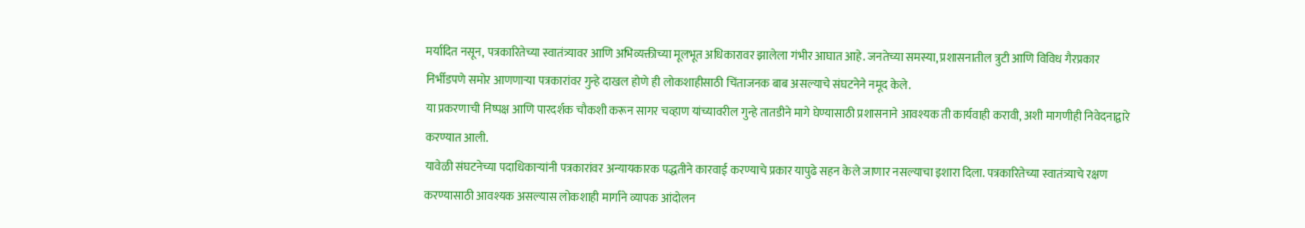मर्यादित नसून, पत्रकारितेच्या स्वातंत्र्यावर आणि अभिव्यक्तीच्या मूलभूत अधिकारावर झालेला गंभीर आघात आहे. जनतेच्या समस्या, प्रशासनातील त्रुटी आणि विविध गैरप्रकार निर्भीडपणे समोर आणणाऱ्या पत्रकारांवर गुन्हे दाखल होणे ही लोकशाहीसाठी चिंताजनक बाब असल्याचे संघटनेने नमूद केले.
या प्रकरणाची निष्पक्ष आणि पारदर्शक चौकशी करून सागर चव्हाण यांच्यावरील गुन्हे तातडीने मागे घेण्यासाठी प्रशासनाने आवश्यक ती कार्यवाही करावी, अशी मागणीही निवेदनाद्वारे करण्यात आली.
यावेळी संघटनेच्या पदाधिकाऱ्यांनी पत्रकारांवर अन्यायकारक पद्धतीने कारवाई करण्याचे प्रकार यापुढे सहन केले जाणार नसल्याचा इशारा दिला. पत्रकारितेच्या स्वातंत्र्याचे रक्षण करण्यासाठी आवश्यक असल्यास लोकशाही मार्गाने व्यापक आंदोलन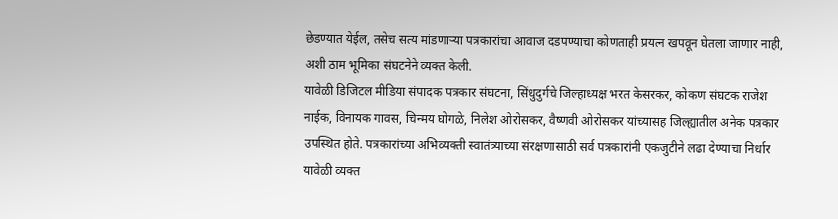छेडण्यात येईल, तसेच सत्य मांडणाऱ्या पत्रकारांचा आवाज दडपण्याचा कोणताही प्रयत्न खपवून घेतला जाणार नाही, अशी ठाम भूमिका संघटनेने व्यक्त केली.
यावेळी डिजिटल मीडिया संपादक पत्रकार संघटना, सिंधुदुर्गचे जिल्हाध्यक्ष भरत केसरकर, कोकण संघटक राजेश नाईक, विनायक गावस, चिन्मय घोगळे, निलेश ओरोसकर, वैष्णवी ओरोसकर यांच्यासह जिल्ह्यातील अनेक पत्रकार उपस्थित होते. पत्रकारांच्या अभिव्यक्ती स्वातंत्र्याच्या संरक्षणासाठी सर्व पत्रकारांनी एकजुटीने लढा देण्याचा निर्धार यावेळी व्यक्त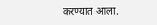करण्यात आला.